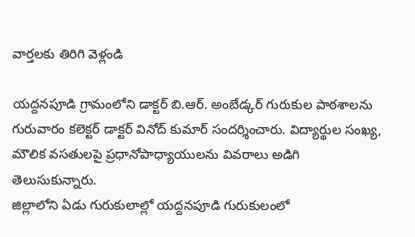వార్తలకు తిరిగి వెళ్లండి

యద్దనపూడి గ్రామంలోని డాక్టర్ బి.ఆర్. అంబేడ్కర్ గురుకుల పాఠశాలను గురువారం కలెక్టర్ డాక్టర్ వినోద్ కుమార్ సందర్శించారు. విద్యార్థుల సంఖ్య, మౌలిక వసతులపై ప్రధానోపాధ్యాయులను వివరాలు అడిగి తెలుసుకున్నారు.
జిల్లాలోని ఏడు గురుకులాల్లో యద్దనపూడి గురుకులంలో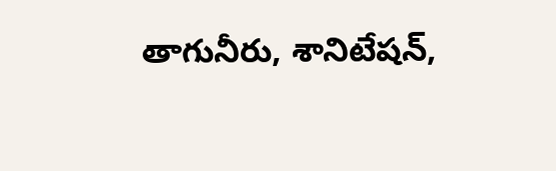తాగునీరు, శానిటేషన్,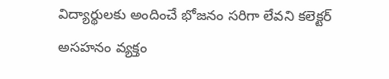విద్యార్థులకు అందించే భోజనం సరిగా లేవని కలెక్టర్ అసహనం వ్యక్తం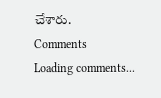చేశారు.
Comments
Loading comments...